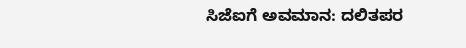ಸಿಜೆಐಗೆ ಅವಮಾನ: ದಲಿತಪರ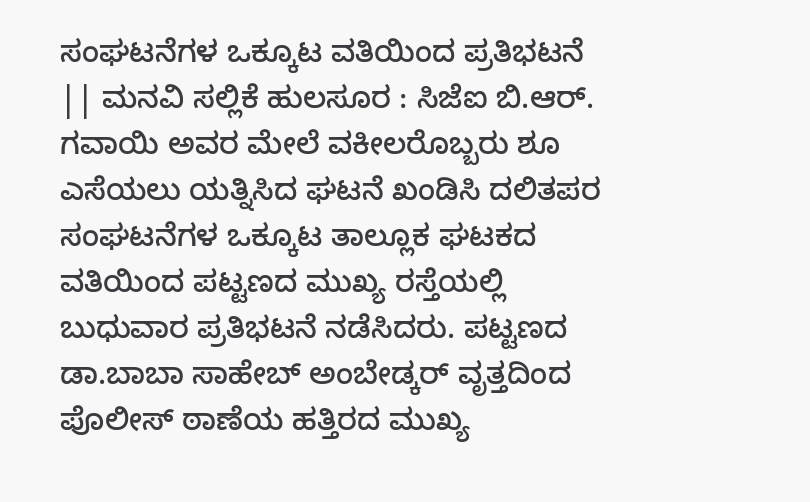ಸಂಘಟನೆಗಳ ಒಕ್ಕೂಟ ವತಿಯಿಂದ ಪ್ರತಿಭಟನೆ || ಮನವಿ ಸಲ್ಲಿಕೆ ಹುಲಸೂರ : ಸಿಜೆಐ ಬಿ.ಆರ್. ಗವಾಯಿ ಅವರ ಮೇಲೆ ವಕೀಲರೊಬ್ಬರು ಶೂ ಎಸೆಯಲು ಯತ್ನಿಸಿದ ಘಟನೆ ಖಂಡಿಸಿ ದಲಿತಪರ ಸಂಘಟನೆಗಳ ಒಕ್ಕೂಟ ತಾಲ್ಲೂಕ ಘಟಕದ ವತಿಯಿಂದ ಪಟ್ಟಣದ ಮುಖ್ಯ ರಸ್ತೆಯಲ್ಲಿ ಬುಧುವಾರ ಪ್ರತಿಭಟನೆ ನಡೆಸಿದರು. ಪಟ್ಟಣದ ಡಾ.ಬಾಬಾ ಸಾಹೇಬ್ ಅಂಬೇಡ್ಕರ್ ವೃತ್ತದಿಂದ ಪೊಲೀಸ್ ಠಾಣೆಯ ಹತ್ತಿರದ ಮುಖ್ಯ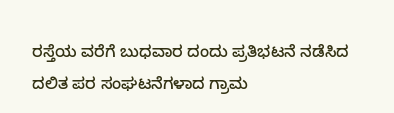ರಸ್ತೆಯ ವರೆಗೆ ಬುಧವಾರ ದಂದು ಪ್ರತಿಭಟನೆ ನಡೆಸಿದ ದಲಿತ ಪರ ಸಂಘಟನೆಗಳಾದ ಗ್ರಾಮ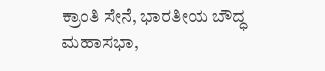ಕ್ರಾಂತಿ ಸೇನೆ, ಭಾರತೀಯ ಬೌದ್ಧ ಮಹಾಸಭಾ,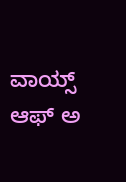ವಾಯ್ಸ್ ಆಫ್ ಅ